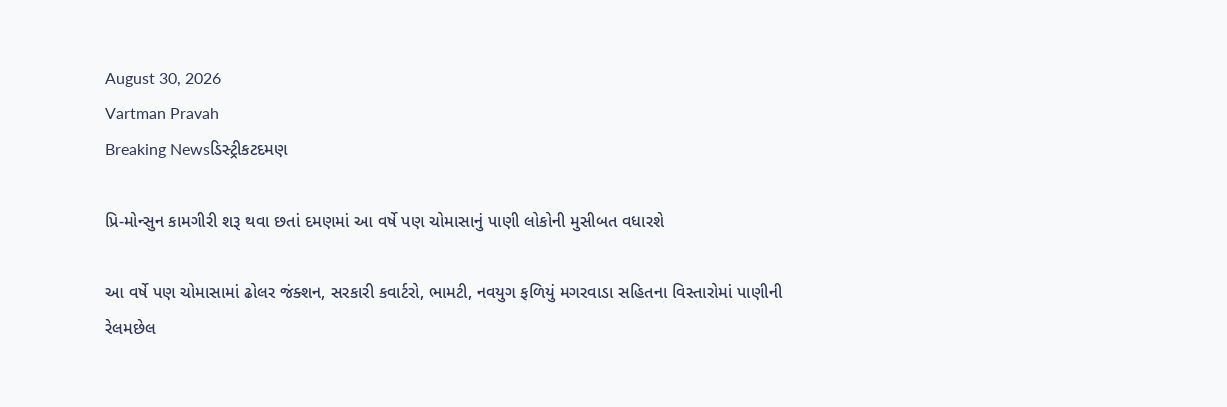August 30, 2026
Vartman Pravah
Breaking Newsડિસ્ટ્રીકટદમણ

પ્રિ-મોન્‍સુન કામગીરી શરૂ થવા છતાં દમણમાં આ વર્ષે પણ ચોમાસાનું પાણી લોકોની મુસીબત વધારશે

આ વર્ષે પણ ચોમાસામાં ઢોલર જંક્‍શન, સરકારી કવાર્ટરો, ભામટી, નવયુગ ફળિયું મગરવાડા સહિતના વિસ્‍તારોમાં પાણીની રેલમછેલ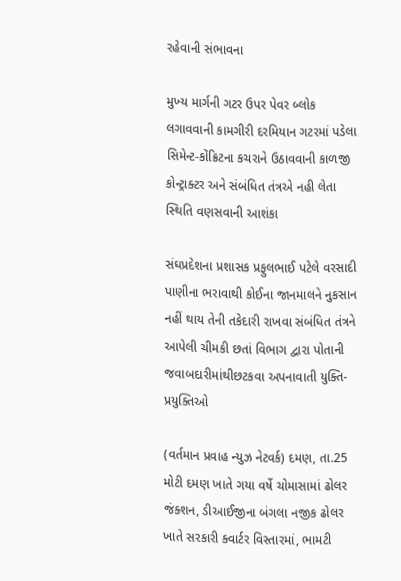રહેવાની સંભાવના

મુખ્‍ય માર્ગની ગટર ઉપર પેવર બ્‍લોક લગાવવાની કામગીરી દરમિયાન ગટરમાં પડેલા સિમેન્‍ટ-કોંક્રિટના કચરાને ઉઠાવવાની કાળજી કોન્‍ટ્રાક્‍ટર અને સંબંધિત તંત્રએ નહી લેતા સ્‍થિતિ વણસવાની આશંકા

સંઘપ્રદેશના પ્રશાસક પ્રફુલભાઈ પટેલે વરસાદી પાણીના ભરાવાથી કોઈના જાનમાલને નુકસાન નહીં થાય તેની તકેદારી રાખવા સંબંધિત તંત્રને આપેલી ચીમકી છતાં વિભાગ દ્વારા પોતાની જવાબદારીમાંથીછટકવા અપનાવાતી યુક્‍તિ-પ્રયુક્‍તિઓ

(વર્તમાન પ્રવાહ ન્‍યુઝ નેટવર્ક) દમણ, તા.25
મોટી દમણ ખાતે ગયા વર્ષે ચોમાસામાં ઢોલર જંક્‍શન, ડીઆઈજીના બંગલા નજીક ઢોલર ખાતે સરકારી ક્‍વાર્ટર વિસ્‍તારમાં, ભામટી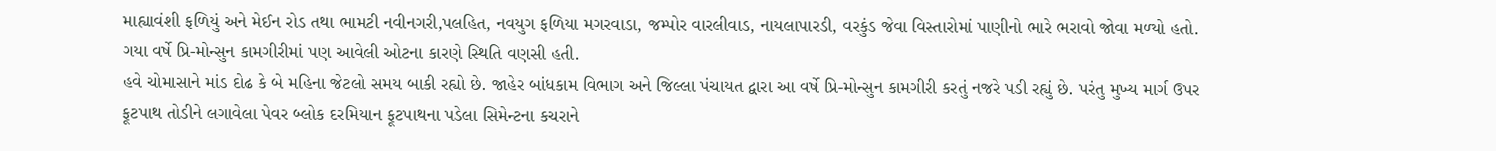માહ્યાવંશી ફળિયું અને મેઈન રોડ તથા ભામટી નવીનગરી,પલહિત, નવયુગ ફળિયા મગરવાડા, જમ્‍પોર વારલીવાડ, નાયલાપારડી, વરકુંડ જેવા વિસ્‍તારોમાં પાણીનો ભારે ભરાવો જોવા મળ્‍યો હતો. ગયા વર્ષે પ્રિ-મોન્‍સુન કામગીરીમાં પણ આવેલી ઓટના કારણે સ્‍થિતિ વણસી હતી.
હવે ચોમાસાને માંડ દોઢ કે બે મહિના જેટલો સમય બાકી રહ્યો છે. જાહેર બાંધકામ વિભાગ અને જિલ્લા પંચાયત દ્વારા આ વર્ષે પ્રિ-મોન્‍સુન કામગીરી કરતું નજરે પડી રહ્યું છે. પરંતુ મુખ્‍ય માર્ગ ઉપર ફૂટપાથ તોડીને લગાવેલા પેવર બ્‍લોક દરમિયાન ફૂટપાથના પડેલા સિમેન્‍ટના કચરાને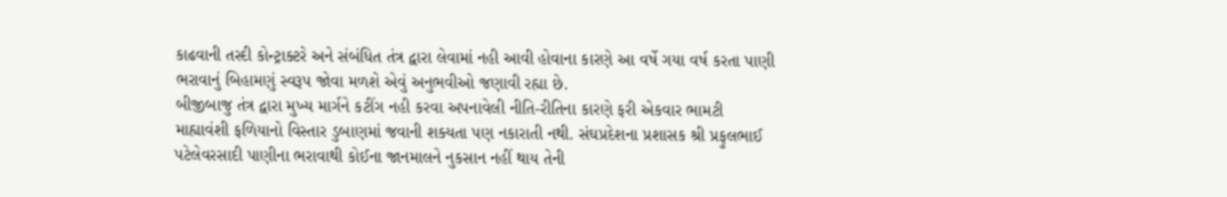કાઢવાની તસ્‍દી કોન્‍ટ્રાક્‍ટરે અને સંબંધિત તંત્ર દ્વારા લેવામાં નહી આવી હોવાના કારણે આ વર્ષે ગયા વર્ષ કરતા પાણી ભરાવાનું બિહામણું સ્‍વરૂપ જોવા મળશે એવું અનુભવીઓ જણાવી રહ્યા છે.
બીજીબાજુ તંત્ર દ્વારા મુખ્‍ય માર્ગને કટીંગ નહી કરવા અપનાવેલી નીતિ-રીતિના કારણે ફરી એકવાર ભામટી માહ્યાવંશી ફળિયાનો વિસ્‍તાર ડુબાણમાં જવાની શક્‍યતા પણ નકારાતી નથી. સંઘપ્રદેશના પ્રશાસક શ્રી પ્રફુલભાઈ પટેલેવરસાદી પાણીના ભરાવાથી કોઈના જાનમાલને નુકસાન નહીં થાય તેની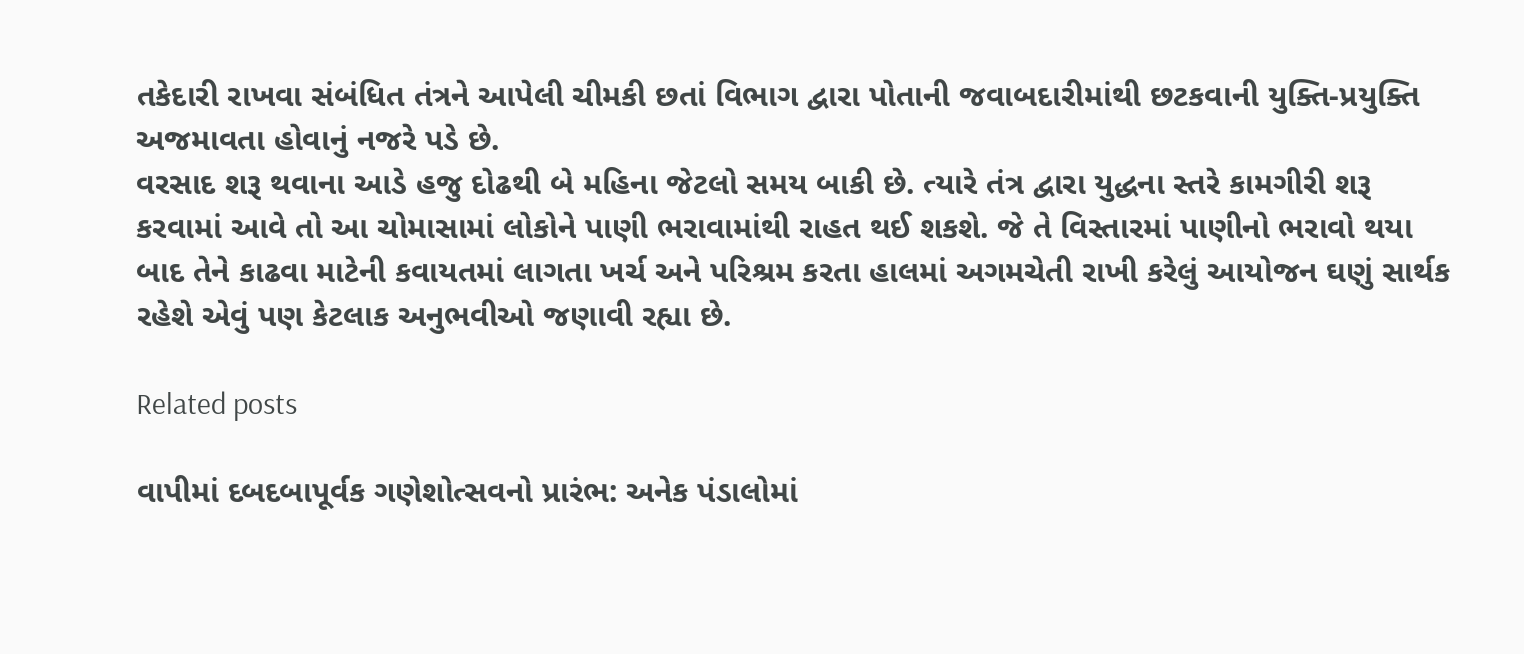તકેદારી રાખવા સંબંધિત તંત્રને આપેલી ચીમકી છતાં વિભાગ દ્વારા પોતાની જવાબદારીમાંથી છટકવાની યુક્‍તિ-પ્રયુક્‍તિ અજમાવતા હોવાનું નજરે પડે છે.
વરસાદ શરૂ થવાના આડે હજુ દોઢથી બે મહિના જેટલો સમય બાકી છે. ત્‍યારે તંત્ર દ્વારા યુદ્ધના સ્‍તરે કામગીરી શરૂ કરવામાં આવે તો આ ચોમાસામાં લોકોને પાણી ભરાવામાંથી રાહત થઈ શકશે. જે તે વિસ્‍તારમાં પાણીનો ભરાવો થયા બાદ તેને કાઢવા માટેની કવાયતમાં લાગતા ખર્ચ અને પરિશ્રમ કરતા હાલમાં અગમચેતી રાખી કરેલું આયોજન ઘણું સાર્થક રહેશે એવું પણ કેટલાક અનુભવીઓ જણાવી રહ્યા છે.

Related posts

વાપીમાં દબદબાપૂર્વક ગણેશોત્‍સવનો પ્રારંભ: અનેક પંડાલોમાં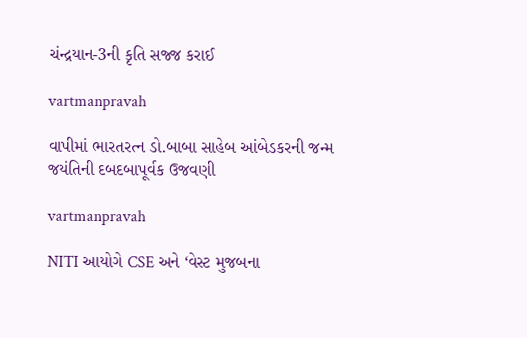ચંન્‍દ્રયાન-3ની કૃતિ સજ્જ કરાઈ

vartmanpravah

વાપીમાં ભારતરત્‍ન ડો.બાબા સાહેબ આંબેડકરની જન્‍મ જયંતિની દબદબાપૂર્વક ઉજવણી

vartmanpravah

NITI આયોગે CSE અને ‘વેસ્ટ મુજબના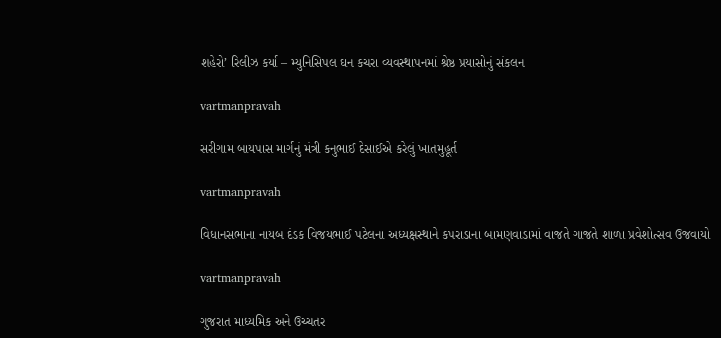શહેરો’ રિલીઝ કર્યા – મ્યુનિસિપલ ઘન કચરા વ્યવસ્થાપનમાં શ્રેષ્ઠ પ્રયાસોનું સંકલન

vartmanpravah

સરીગામ બાયપાસ માર્ગનું મંત્રી કનુભાઈ દેસાઈએ કરેલું ખાતમુહૂર્ત

vartmanpravah

વિધાનસભાના નાયબ દંડક વિજયભાઈ પટેલના અધ્યક્ષસ્થાને કપરાડાના બામણવાડામાં વાજતે ગાજતે શાળા પ્રવેશોત્સવ ઉજવાયો

vartmanpravah

ગુજરાત માધ્‍યમિક અને ઉચ્‍ચતર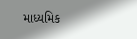માધ્‍યમિક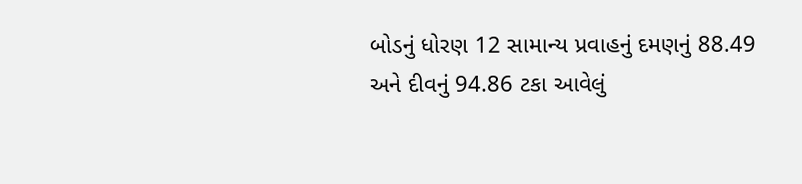બોડનું ધોરણ 12 સામાન્‍ય પ્રવાહનું દમણનું 88.49 અને દીવનું 94.86 ટકા આવેલું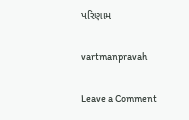પરિણામ

vartmanpravah

Leave a Comment